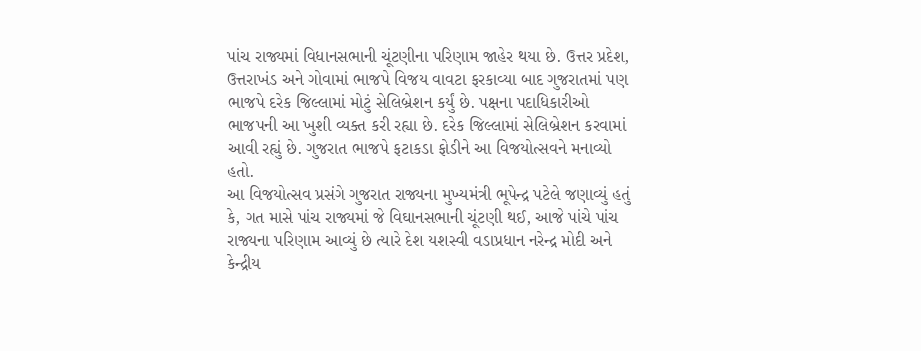પાંચ રાજ્યમાં વિધાનસભાની ચૂંટણીના પરિણામ જાહેર થયા છે. ઉત્તર પ્રદેશ, ઉત્તરાખંડ અને ગોવામાં ભાજપે વિજય વાવટા ફરકાવ્યા બાદ ગુજરાતમાં પણ ભાજપે દરેક જિલ્લામાં મોટું સેલિબ્રેશન કર્યું છે. પક્ષના પદાધિકારીઓ ભાજપની આ ખુશી વ્યક્ત કરી રહ્યા છે. દરેક જિલ્લામાં સેલિબ્રેશન કરવામાં આવી રહ્યું છે. ગુજરાત ભાજપે ફટાકડા ફોડીને આ વિજયોત્સવને મનાવ્યો હતો.
આ વિજયોત્સવ પ્રસંગે ગુજરાત રાજ્યના મુખ્યમંત્રી ભૂપેન્દ્ર પટેલે જણાવ્યું હતું કે, ગત માસે પાંચ રાજ્યમાં જે વિઘાનસભાની ચૂંટણી થઈ, આજે પાંચે પાંચ રાજ્યના પરિણામ આવ્યું છે ત્યારે દેશ યશસ્વી વડાપ્રધાન નરેન્દ્ર મોદી અને કેન્દ્રીય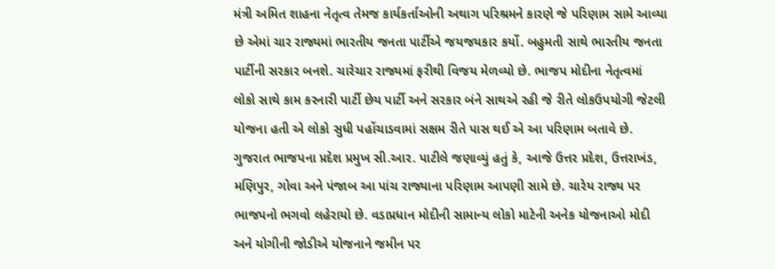મંત્રી અમિત શાહના નેતૃત્વ તેમજ કાર્યકર્તાઓની અથાગ પરિશ્રમને કારણે જે પરિણામ સામે આવ્યા છે એમાં ચાર રાજ્યમાં ભારતીય જનતા પાર્ટીએ જયજયકાર કર્યો. બહુમતી સાથે ભારતીય જનતા પાર્ટીની સરકાર બનશે. ચારેચાર રાજ્યમાં ફરીથી વિજય મેળવ્યો છે. ભાજપ મોદીના નેતૃત્વમાં લોકો સાથે કામ કરનારી પાર્ટી છેય પાર્ટી અને સરકાર બંને સાથએ રહી જે રીતે લોકઉપયોગી જેટલી યોજના હતી એ લોકો સુધી પહોંચાડવામાં સક્ષમ રીતે પાસ થઈ એ આ પરિણામ બતાવે છે.
ગુજરાત ભાજપના પ્રદેશ પ્રમુખ સી.આર. પાટીલે જણાવ્યું હતું કે, આજે ઉત્તર પ્રદેશ, ઉત્તરાખંડ, મણિપુર, ગોવા અને પંજાબ આ પાંચ રાજ્યાના પરિણામ આપણી સામે છે. ચારેય રાજ્ય પર ભાજપનો ભગવો લહેરાયો છે. વડાપ્રધાન મોદીની સામાન્ય લોકો માટેની અનેક યોજનાઓ મોદી અને યોગીની જોડીએ યોજનાને જમીન પર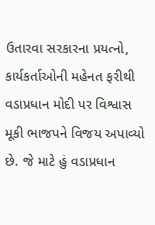ઉતારવા સરકારના પ્રયત્નો, કાર્યકર્તાઓની મહેનત ફરીથી વડાપ્રધાન મોદી પર વિશ્વાસ મૂકી ભાજપને વિજય અપાવ્યો છે. જે માટે હું વડાપ્રધાન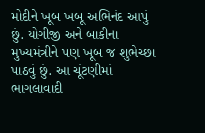મોદીને ખૂબ ખબૂ અભિનંદ આપું છું. યોગીજી અને બાકીના મુખ્યમંત્રીને પણ ખૂબ જ શુભેચ્છા પાઠવું છું. આ ચૂંટણીમાં ભાગલાવાદી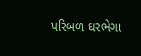પરિબળ ઘરભેગા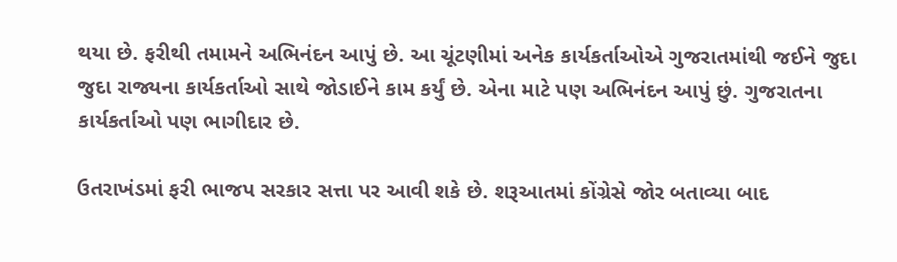થયા છે. ફરીથી તમામને અભિનંદન આપું છે. આ ચૂંટણીમાં અનેક કાર્યકર્તાઓએ ગુજરાતમાંથી જઈને જુદા જુદા રાજ્યના કાર્યકર્તાઓ સાથે જોડાઈને કામ કર્યું છે. એના માટે પણ અભિનંદન આપું છું. ગુજરાતના કાર્યકર્તાઓ પણ ભાગીદાર છે.

ઉતરાખંડમાં ફરી ભાજપ સરકાર સત્તા પર આવી શકે છે. શરૂઆતમાં કોંગ્રેસે જોર બતાવ્યા બાદ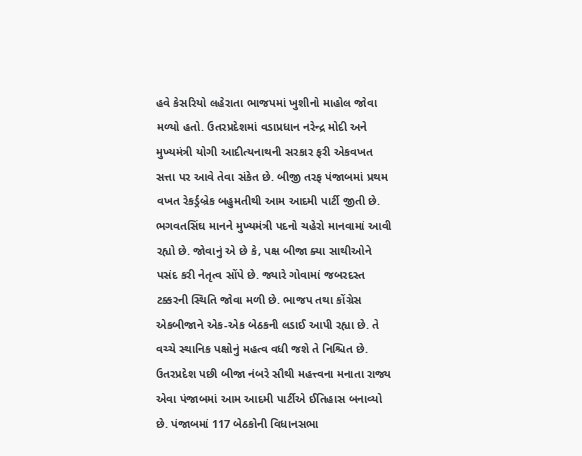હવે કેસરિયો લહેરાતા ભાજપમાં ખુશીનો માહોલ જોવા મળ્યો હતો. ઉતરપ્રદેશમાં વડાપ્રધાન નરેન્દ્ર મોદી અને મુખ્યમંત્રી યોગી આદીત્યનાથની સરકાર ફરી એકવખત સત્તા પર આવે તેવા સંકેત છે. બીજી તરફ પંજાબમાં પ્રથમ વખત રેકર્ડ્રબ્રેક બહુમતીથી આમ આદમી પાર્ટી જીતી છે. ભગવતસિંઘ માનને મુખ્યમંત્રી પદનો ચહેરો માનવામાં આવી રહ્યો છે. જોવાનું એ છે કે, પક્ષ બીજા ક્યા સાથીઓને પસંદ કરી નેતૃત્વ સોંપે છે. જ્યારે ગોવામાં જબરદસ્ત ટક્કરની સ્થિતિ જોવા મળી છે. ભાજપ તથા કોંગ્રેસ એકબીજાને એક-એક બેઠકની લડાઈ આપી રહ્યા છે. તે વચ્ચે સ્થાનિક પક્ષોનું મહત્વ વધી જશે તે નિશ્ચિત છે.
ઉતરપ્રદેશ પછી બીજા નંબરે સૌથી મહત્ત્વના મનાતા રાજ્ય એવા પંજાબમાં આમ આદમી પાર્ટીએ ઈતિહાસ બનાવ્યો છે. પંજાબમાં 117 બેઠકોની વિધાનસભા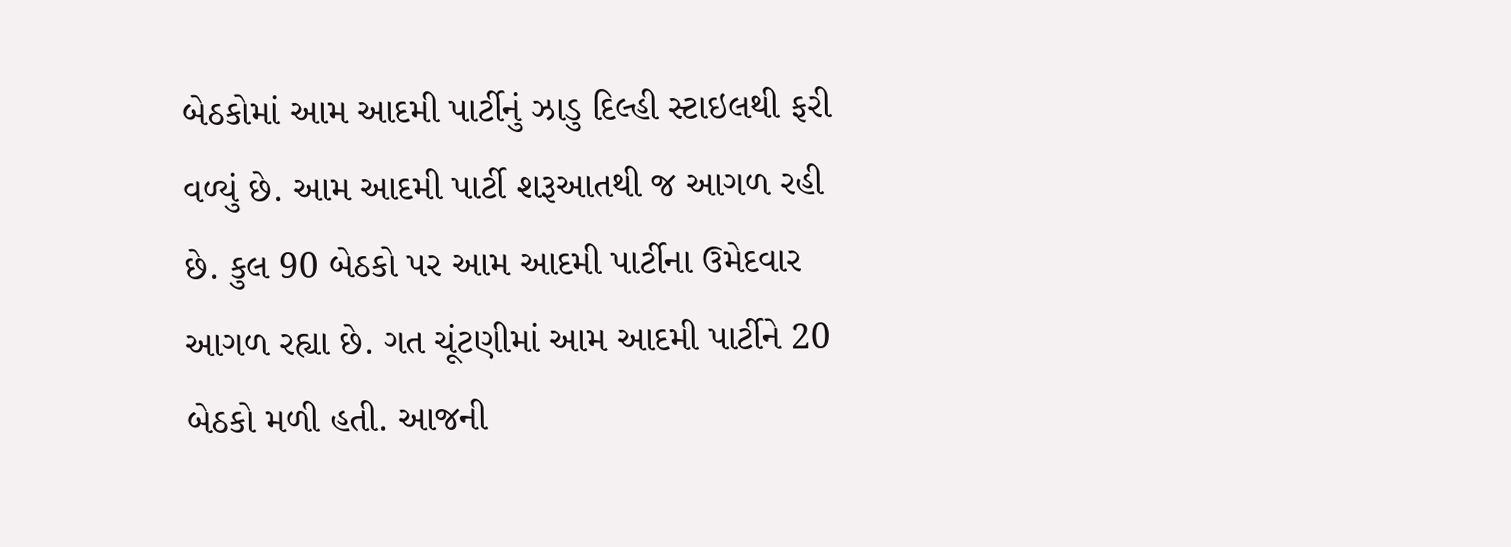બેઠકોમાં આમ આદમી પાર્ટીનું ઝાડુ દિલ્હી સ્ટાઇલથી ફરી વળ્યું છે. આમ આદમી પાર્ટી શરૂઆતથી જ આગળ રહી છે. કુલ 90 બેઠકો પર આમ આદમી પાર્ટીના ઉમેદવાર આગળ રહ્યા છે. ગત ચૂંટણીમાં આમ આદમી પાર્ટીને 20 બેઠકો મળી હતી. આજની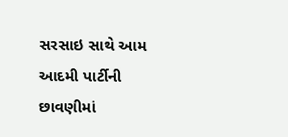સરસાઇ સાથે આમ આદમી પાર્ટીની છાવણીમાં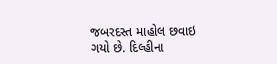જબરદસ્ત માહોલ છવાઇ ગયો છે. દિલ્હીના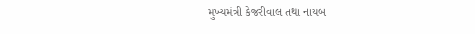મુખ્યમંત્રી કેજરીવાલ તથા નાયબ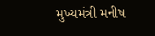મુખ્યમંત્રી મનીષ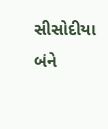સીસોદીયા બંને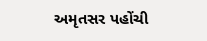અમૃતસર પહોંચી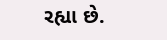રહ્યા છે.